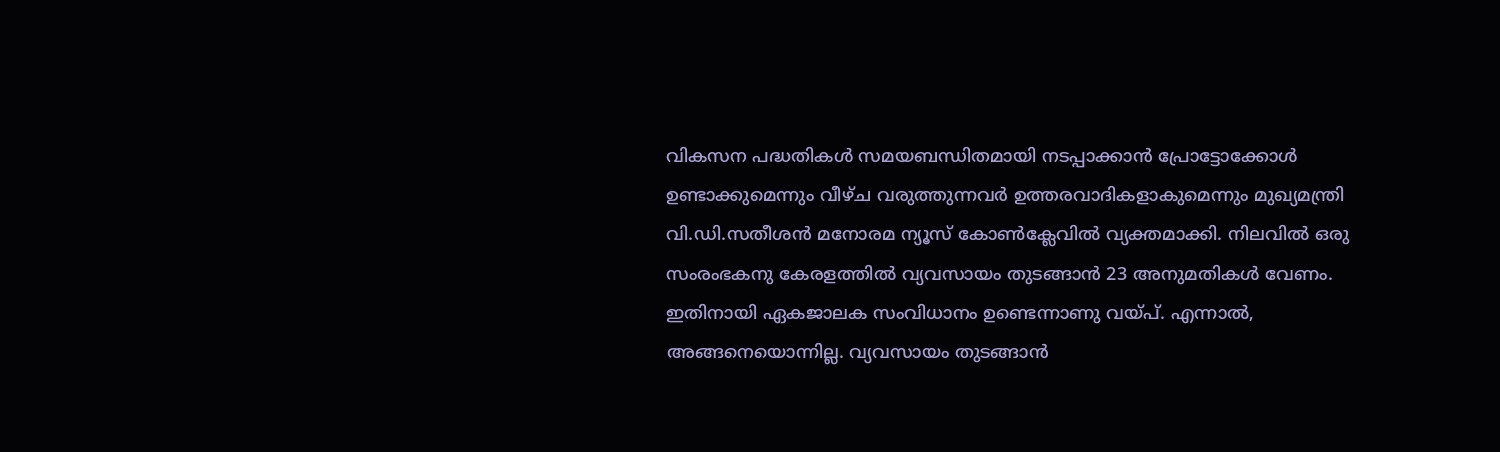വികസന പദ്ധതികൾ സമയബന്ധിതമായി നടപ്പാക്കാൻ പ്രോട്ടോക്കോൾ ഉണ്ടാക്കുമെന്നും വീഴ്ച വരുത്തുന്നവർ ഉത്തരവാദികളാകുമെന്നും മുഖ്യമന്ത്രി വി.ഡി.സതീശൻ മനോരമ ന്യൂസ് കോൺക്ലേവിൽ വ്യക്തമാക്കി. നിലവിൽ ഒരു സംരംഭകനു കേരളത്തിൽ വ്യവസായം തുടങ്ങാൻ 23 അനുമതികൾ വേണം. ഇതിനായി ഏകജാലക സംവിധാനം ഉണ്ടെന്നാണു വയ്പ്. എന്നാൽ, അങ്ങനെയൊന്നില്ല. വ്യവസായം തുടങ്ങാൻ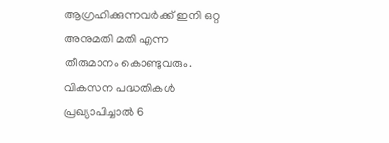ആഗ്രഹിക്കുന്നവർക്ക് ഇനി ഒറ്റ അനുമതി മതി എന്ന തീരുമാനം കൊണ്ടുവരും. വികസന പദ്ധതികൾ പ്രഖ്യാപിച്ചാൽ 6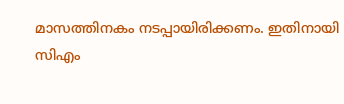മാസത്തിനകം നടപ്പായിരിക്കണം. ഇതിനായി സിഎം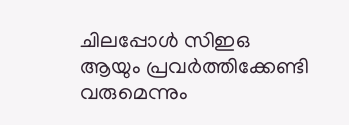ചിലപ്പോൾ സിഇഒ ആയും പ്രവർത്തിക്കേണ്ടി വരുമെന്നും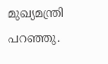മുഖ്യമന്ത്രി പറഞ്ഞു.